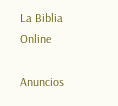La Biblia Online

Anuncios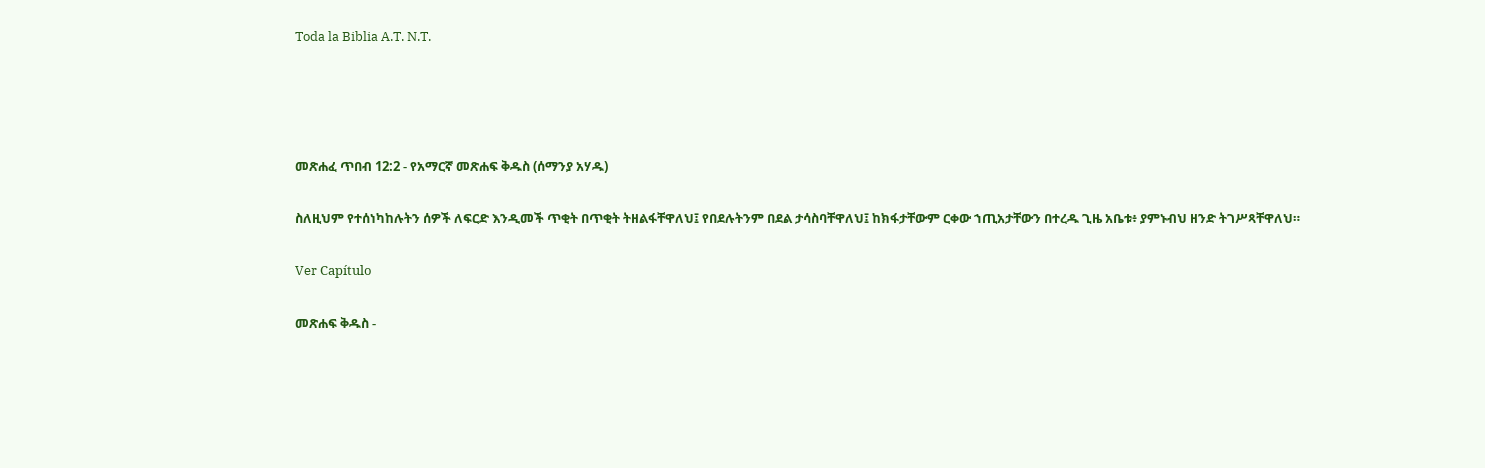Toda la Biblia A.T. N.T.




መጽሐፈ ጥበብ 12:2 - የአማርኛ መጽሐፍ ቅዱስ (ሰማንያ አሃዱ)

ስለዚህም የተሰነካከሉትን ሰዎች ለፍርድ እንዲመች ጥቂት በጥቂት ትዘልፋቸዋለህ፤ የበደሉትንም በደል ታሳስባቸዋለህ፤ ከክፋታቸውም ርቀው ኀጢአታቸውን በተረዱ ጊዜ አቤቱ፥ ያምኑብህ ዘንድ ትገሥጻቸዋለህ።

Ver Capítulo

መጽሐፍ ቅዱስ -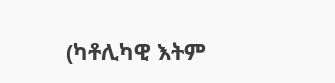(ካቶሊካዊ እትም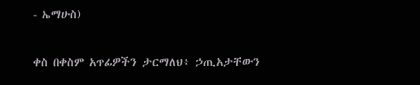- ኤማሁስ)

ቀስ በቀስም አጥፊዎችን ታርማለህ፥ ኃጢአታቸውን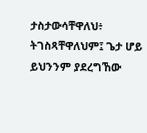ታስታውሳቸዋለህ፥ ትገስጻቸዋለህም፤ ጌታ ሆይ ይህንንም ያደረግኸው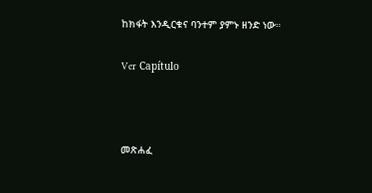ከክፋት እንዲርቁና ባንተም ያምኑ ዘንድ ነው።

Ver Capítulo



መጽሐፈ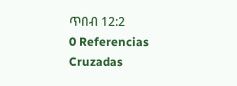ጥበብ 12:2
0 Referencias Cruzadas